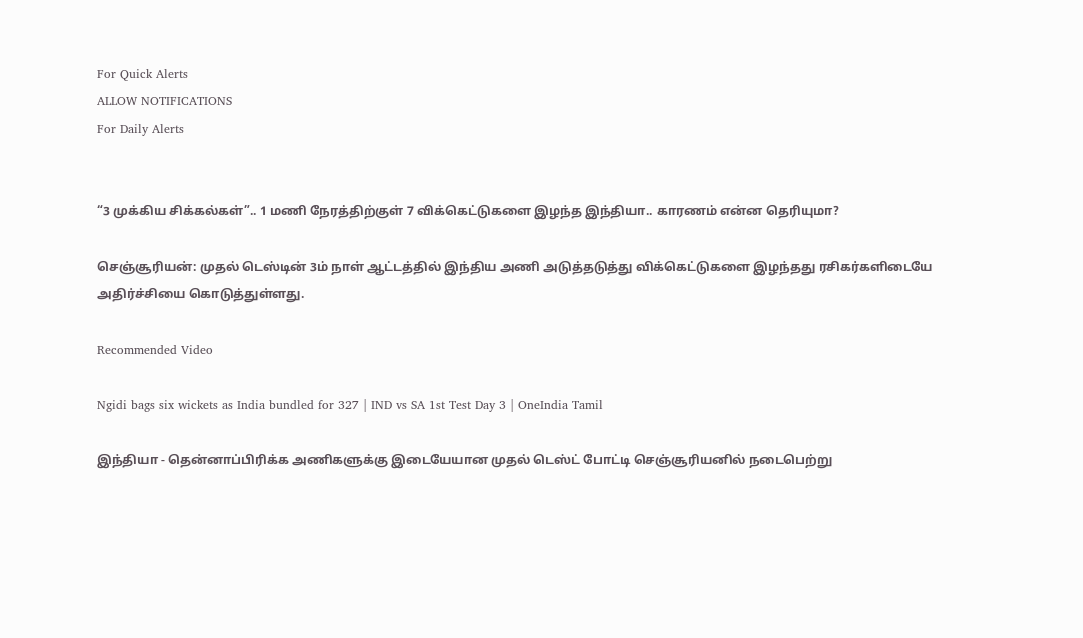For Quick Alerts
ALLOW NOTIFICATIONS
For Daily Alerts


“3 முக்கிய சிக்கல்கள்”.. 1 மணி நேரத்திற்குள் 7 விக்கெட்டுகளை இழந்த இந்தியா.. காரணம் என்ன தெரியுமா?

செஞ்சூரியன்: முதல் டெஸ்டின் 3ம் நாள் ஆட்டத்தில் இந்திய அணி அடுத்தடுத்து விக்கெட்டுகளை இழந்தது ரசிகர்களிடையே அதிர்ச்சியை கொடுத்துள்ளது.

Recommended Video

Ngidi bags six wickets as India bundled for 327 | IND vs SA 1st Test Day 3 | OneIndia Tamil

இந்தியா - தென்னாப்பிரிக்க அணிகளுக்கு இடையேயான முதல் டெஸ்ட் போட்டி செஞ்சூரியனில் நடைபெற்று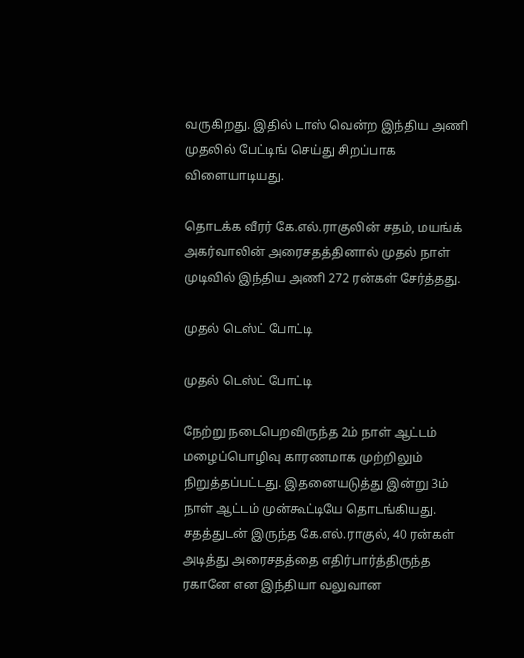வருகிறது. இதில் டாஸ் வென்ற இந்திய அணி முதலில் பேட்டிங் செய்து சிறப்பாக விளையாடியது.

தொடக்க வீரர் கே.எல்.ராகுலின் சதம், மயங்க் அகர்வாலின் அரைசதத்தினால் முதல் நாள் முடிவில் இந்திய அணி 272 ரன்கள் சேர்த்தது.

முதல் டெஸ்ட் போட்டி

முதல் டெஸ்ட் போட்டி

நேற்று நடைபெறவிருந்த 2ம் நாள் ஆட்டம் மழைப்பொழிவு காரணமாக முற்றிலும் நிறுத்தப்பட்டது. இதனையடுத்து இன்று 3ம் நாள் ஆட்டம் முன்கூட்டியே தொடங்கியது. சதத்துடன் இருந்த கே.எல்.ராகுல், 40 ரன்கள் அடித்து அரைசதத்தை எதிர்பார்த்திருந்த ரகானே என இந்தியா வலுவான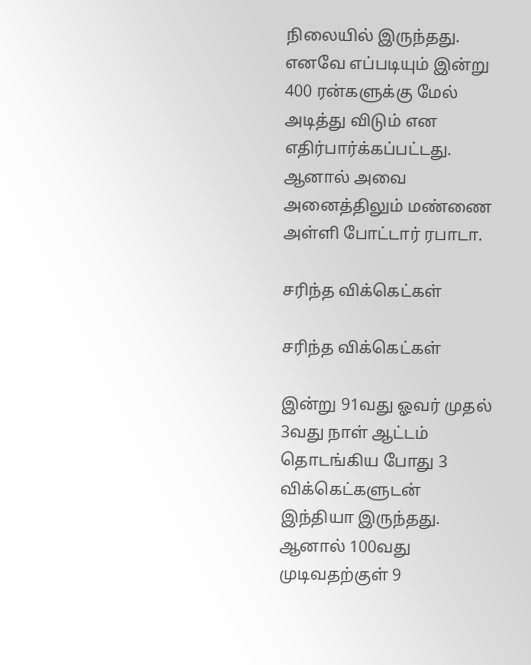நிலையில் இருந்தது. எனவே எப்படியும் இன்று 400 ரன்களுக்கு மேல் அடித்து விடும் என எதிர்பார்க்கப்பட்டது. ஆனால் அவை அனைத்திலும் மண்ணை அள்ளி போட்டார் ரபாடா.

சரிந்த விக்கெட்கள்

சரிந்த விக்கெட்கள்

இன்று 91வது ஓவர் முதல் 3வது நாள் ஆட்டம் தொடங்கிய போது 3 விக்கெட்களுடன் இந்தியா இருந்தது. ஆனால் 100வது முடிவதற்குள் 9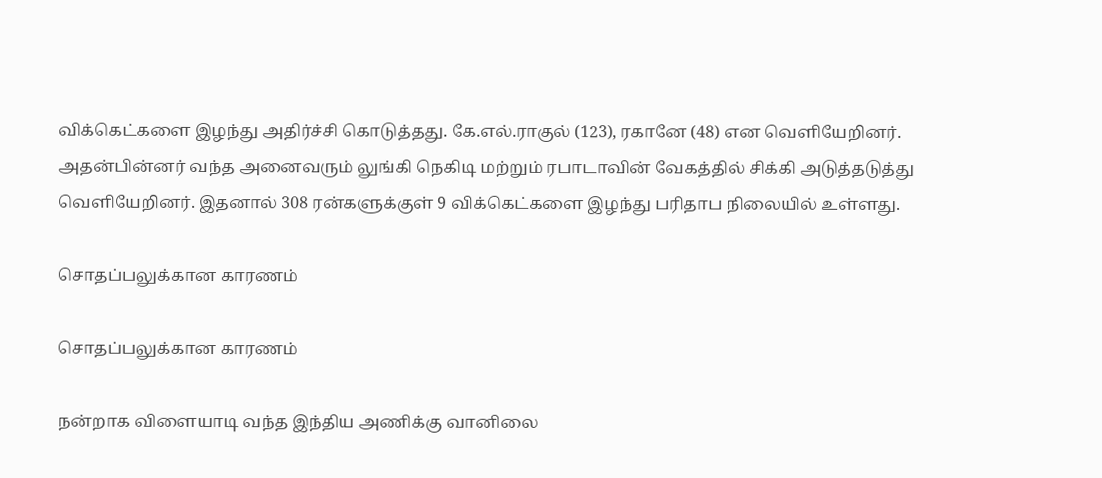விக்கெட்களை இழந்து அதிர்ச்சி கொடுத்தது. கே.எல்.ராகுல் (123), ரகானே (48) என வெளியேறினர். அதன்பின்னர் வந்த அனைவரும் லுங்கி நெகிடி மற்றும் ரபாடாவின் வேகத்தில் சிக்கி அடுத்தடுத்து வெளியேறினர். இதனால் 308 ரன்களுக்குள் 9 விக்கெட்களை இழந்து பரிதாப நிலையில் உள்ளது.

சொதப்பலுக்கான காரணம்

சொதப்பலுக்கான காரணம்

நன்றாக விளையாடி வந்த இந்திய அணிக்கு வானிலை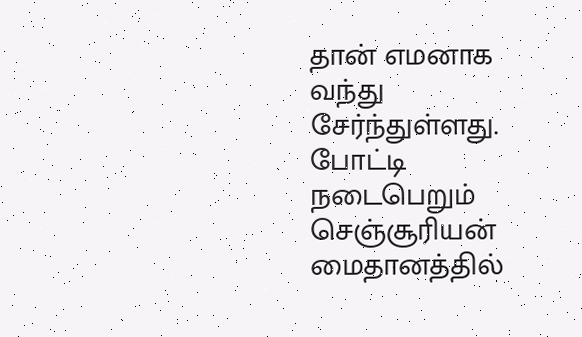தான் எமனாக வந்து சேர்ந்துள்ளது. போட்டி நடைபெறும் செஞ்சூரியன் மைதானத்தில்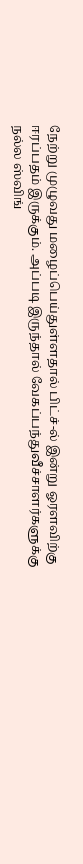நேற்று முழுவது மழைப்பெய்துள்ளதால் பிட்ச்-ல் இன்று ஓரளவிற்கு ஈரப்பதம் இருக்கும். அப்படி இருந்தால் வேகப்பந்துவீச்சாளர்களுக்கு நல்ல ஸ்விங்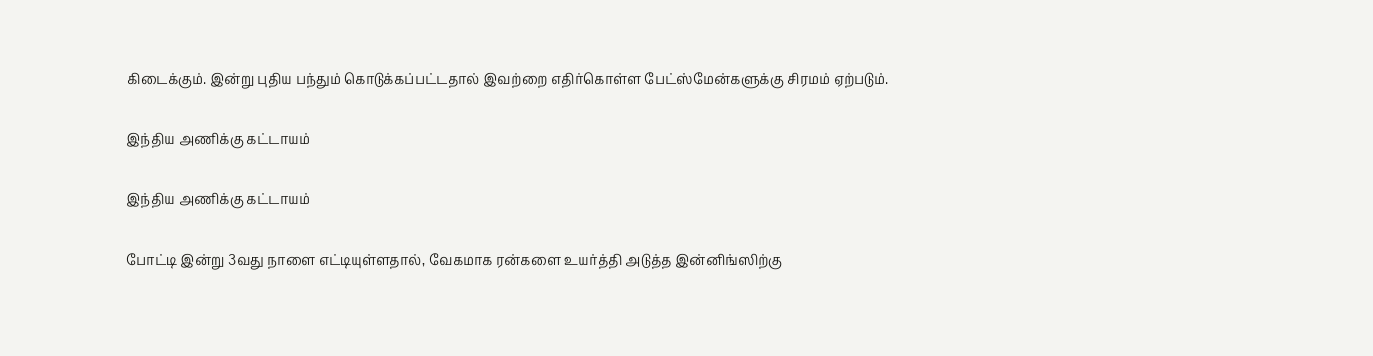கிடைக்கும். இன்று புதிய பந்தும் கொடுக்கப்பட்டதால் இவற்றை எதிர்கொள்ள பேட்ஸ்மேன்களுக்கு சிரமம் ஏற்படும்.

இந்திய அணிக்கு கட்டாயம்

இந்திய அணிக்கு கட்டாயம்

போட்டி இன்று 3வது நாளை எட்டியுள்ளதால், வேகமாக ரன்களை உயர்த்தி அடுத்த இன்னிங்ஸிற்கு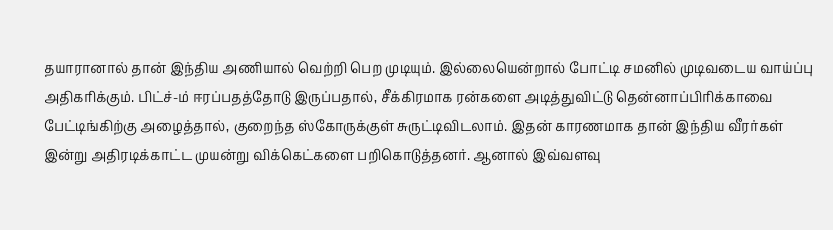தயாரானால் தான் இந்திய அணியால் வெற்றி பெற முடியும். இல்லையென்றால் போட்டி சமனில் முடிவடைய வாய்ப்பு அதிகரிக்கும். பிட்ச்-ம் ஈரப்பதத்தோடு இருப்பதால், சீக்கிரமாக ரன்களை அடித்துவிட்டு தென்னாப்பிரிக்காவை பேட்டிங்கிற்கு அழைத்தால், குறைந்த ஸ்கோருக்குள் சுருட்டிவிடலாம். இதன் காரணமாக தான் இந்திய வீரர்கள் இன்று அதிரடிக்காட்ட முயன்று விக்கெட்களை பறிகொடுத்தனர். ஆனால் இவ்வளவு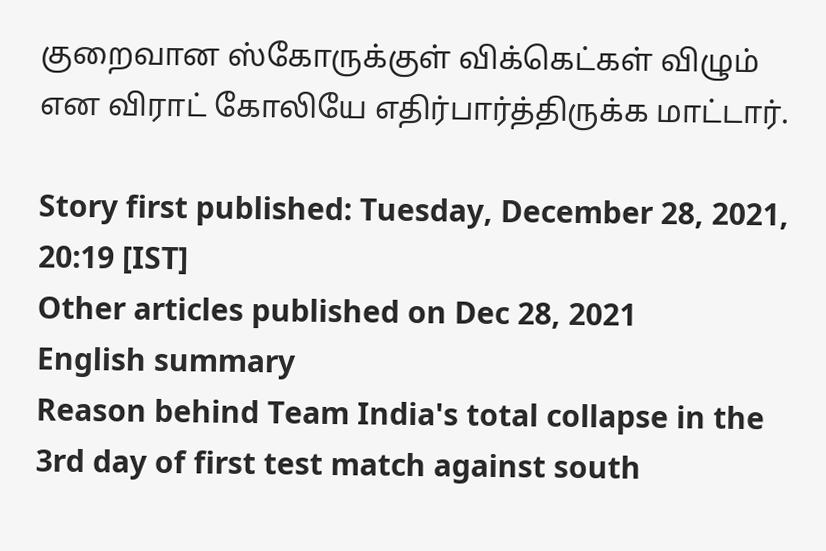குறைவான ஸ்கோருக்குள் விக்கெட்கள் விழும் என விராட் கோலியே எதிர்பார்த்திருக்க மாட்டார்.

Story first published: Tuesday, December 28, 2021, 20:19 [IST]
Other articles published on Dec 28, 2021
English summary
Reason behind Team India's total collapse in the 3rd day of first test match against south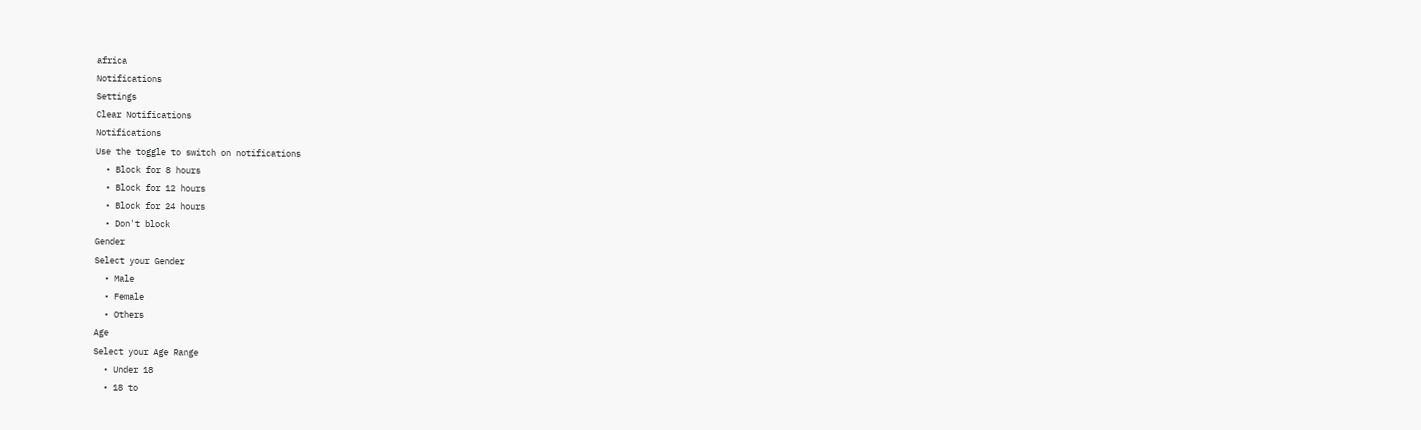africa
Notifications
Settings
Clear Notifications
Notifications
Use the toggle to switch on notifications
  • Block for 8 hours
  • Block for 12 hours
  • Block for 24 hours
  • Don't block
Gender
Select your Gender
  • Male
  • Female
  • Others
Age
Select your Age Range
  • Under 18
  • 18 to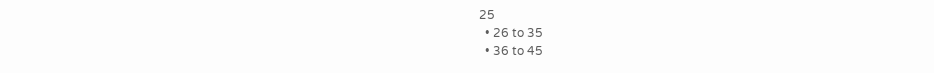25
  • 26 to 35
  • 36 to 45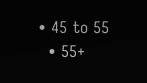• 45 to 55
  • 55+